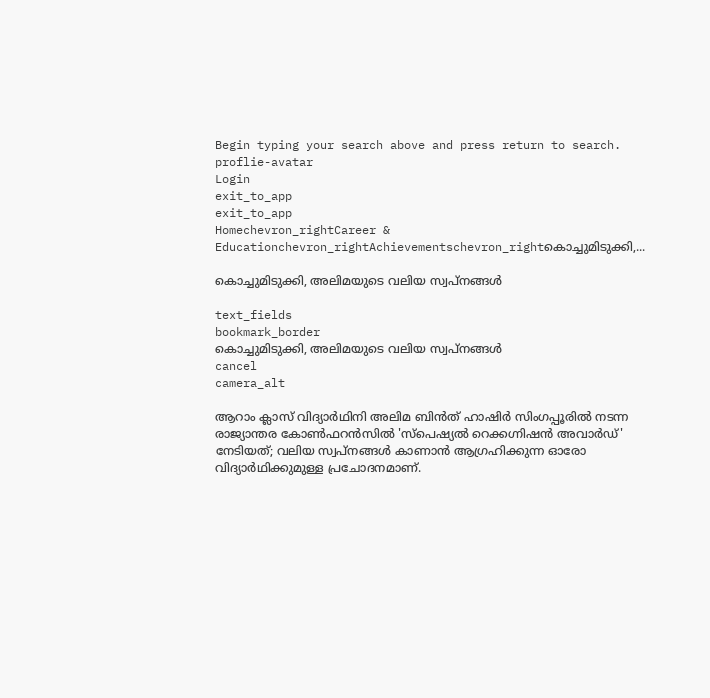Begin typing your search above and press return to search.
proflie-avatar
Login
exit_to_app
exit_to_app
Homechevron_rightCareer & Educationchevron_rightAchievementschevron_rightകൊച്ചുമിടുക്കി,...

കൊച്ചുമിടുക്കി, അലിമയുടെ വലിയ സ്വപ്നങ്ങൾ

text_fields
bookmark_border
കൊച്ചുമിടുക്കി, അലിമയുടെ വലിയ സ്വപ്നങ്ങൾ
cancel
camera_alt

ആറാം ക്ലാസ് വിദ്യാർഥിനി അലിമ ബിൻത് ഹാഷിർ സിംഗപ്പൂരിൽ നടന്ന രാജ്യാന്തര കോൺഫറൻസിൽ 'സ്പെഷ്യൽ റെക്കഗ്നിഷൻ അവാർഡ്' നേടിയത്; വലിയ സ്വപ്നങ്ങൾ കാണാൻ ആഗ്രഹിക്കുന്ന ഓരോ വിദ്യാർഥിക്കുമുള്ള പ്രചോദനമാണ്.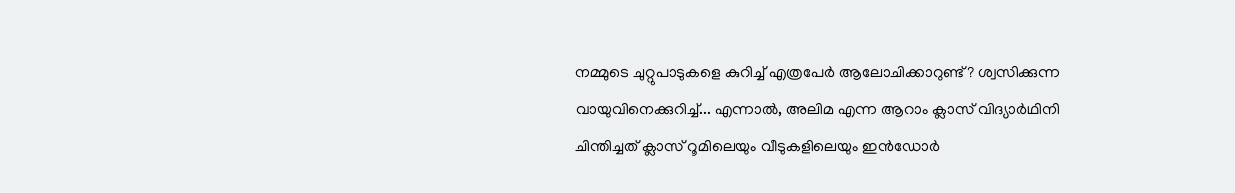നമ്മുടെ ചുറ്റുപാടുകളെ കുറിച്ച് എത്രപേർ ആലോചിക്കാറുണ്ട്? ശ്വസിക്കുന്ന വായുവിനെക്കുറിച്ച്... എന്നാൽ, അലിമ എന്ന ആറാം ക്ലാസ് വിദ്യാർഥിനി ചിന്തിച്ചത് ക്ലാസ് റൂമിലെയും വീടുകളിലെയും ഇൻഡോർ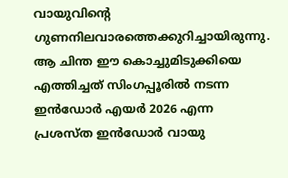വായുവിന്റെ ഗുണനിലവാരത്തെക്കുറിച്ചായിരുന്നു. ആ ചിന്ത ഈ കൊച്ചുമിടുക്കിയെ എത്തിച്ചത് സിംഗപ്പൂരിൽ നടന്ന ഇൻഡോർ എയർ 2026 എന്ന പ്രശസ്ത ഇൻഡോർ വായു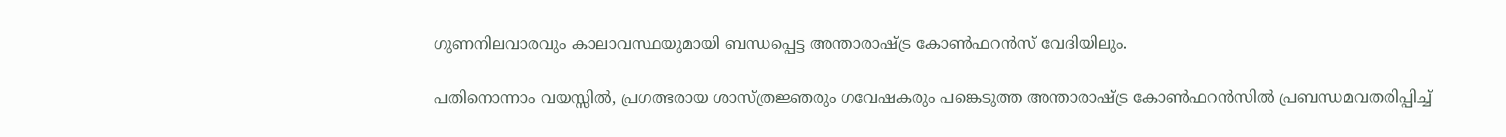ഗുണനിലവാരവും കാലാവസ്ഥയുമായി ബന്ധപ്പെട്ട അന്താരാഷ്ട്ര കോൺഫറൻസ് വേദിയിലും.

പതിനൊന്നാം വയസ്സിൽ, പ്രഗത്ഭരായ ശാസ്ത്രജ്ഞരും ഗവേഷകരും പങ്കെടുത്ത അന്താരാഷ്ട്ര കോൺഫറൻസിൽ പ്രബന്ധമവതരിപ്പിച്ച്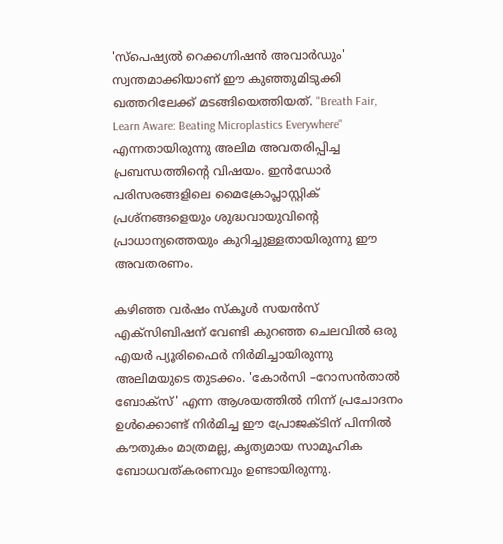'സ്പെഷ്യൽ റെക്കഗ്നിഷൻ അവാർഡും' സ്വന്തമാക്കിയാണ് ഈ കുഞ്ഞുമിടുക്കി ഖത്തറിലേക്ക് മടങ്ങിയെത്തിയത്. "Breath Fair, Learn Aware: Beating Microplastics Everywhere" എന്നതായിരുന്നു അലിമ അവതരിപ്പിച്ച പ്രബന്ധത്തിന്റെ വിഷയം. ഇൻഡോർ പരിസരങ്ങളിലെ മൈക്രോപ്ലാസ്റ്റിക് പ്രശ്നങ്ങളെയും ശുദ്ധവായുവിന്റെ പ്രാധാന്യത്തെയും കുറിച്ചുള്ളതായിരുന്നു ഈ അവതരണം.

കഴിഞ്ഞ വർഷം സ്കൂൾ സയൻസ് എക്സിബിഷന് വേണ്ടി കുറഞ്ഞ ചെലവിൽ ഒരു എയർ പ്യൂരിഫൈർ നിർമിച്ചായിരുന്നു അലിമയുടെ തുടക്കം. 'കോർസി –റോസൻതാൽ ബോക്സ്' എന്ന ആശയത്തിൽ നിന്ന് പ്രചോദനം ഉൾക്കൊണ്ട് നിർമിച്ച ഈ പ്രോജക്ടിന് പിന്നിൽ കൗതുകം മാത്രമല്ല, കൃത്യമായ സാമൂഹിക ബോധവത്കരണവും ഉണ്ടായിരുന്നു.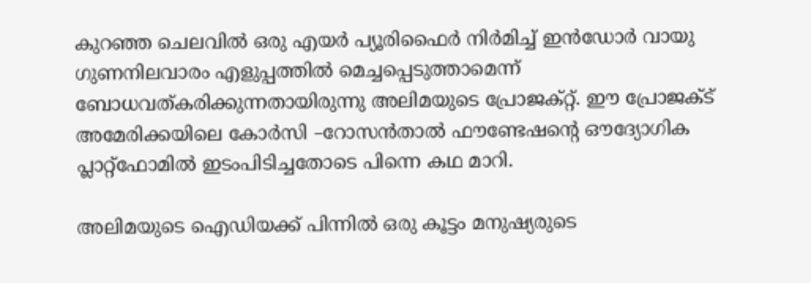കുറഞ്ഞ ചെലവിൽ ഒരു എയർ പ്യൂരിഫൈർ നിർമിച്ച് ഇൻഡോർ വായു ഗുണനിലവാരം എളുപ്പത്തിൽ മെച്ചപ്പെടുത്താമെന്ന് ബോധവത്കരിക്കുന്നതായിരുന്നു അലിമയുടെ പ്രോജക്റ്റ്. ഈ പ്രോജക്ട് അമേരിക്കയിലെ കോർസി –റോസൻതാൽ ഫൗണ്ടേഷന്റെ ഔദ്യോഗിക പ്ലാറ്റ്‌ഫോമിൽ ഇടംപിടിച്ചതോടെ പിന്നെ കഥ മാറി.

അലിമയുടെ ഐഡിയക്ക് പിന്നിൽ ഒരു കൂട്ടം മനുഷ്യരുടെ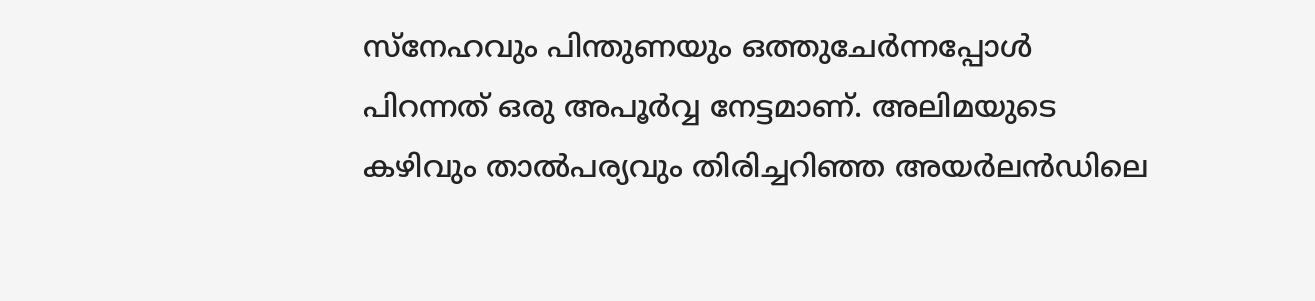സ്നേഹവും പിന്തുണയും ഒത്തുചേർന്നപ്പോൾ പിറന്നത് ഒരു അപൂർവ്വ നേട്ടമാണ്. അലിമയുടെ കഴിവും താൽപര്യവും തിരിച്ചറിഞ്ഞ അയർലൻഡിലെ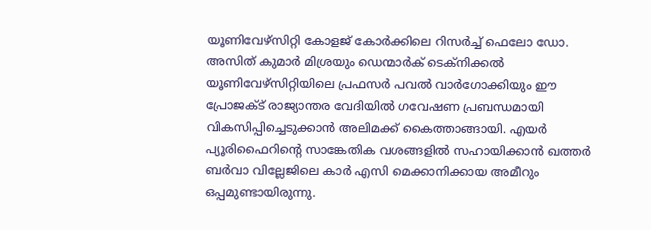യൂണിവേഴ്സിറ്റി കോളജ് കോർക്കിലെ റിസർച്ച് ഫെലോ ഡോ. അസിത് കുമാർ മിശ്രയും ഡെന്മാർക് ടെക്നിക്കൽ യൂണിവേഴ്സിറ്റിയിലെ പ്രഫസർ പവൽ വാർഗോക്കിയും ഈ പ്രോജക്ട് രാജ്യാന്തര വേദിയിൽ ഗവേഷണ പ്രബന്ധമായി വികസിപ്പിച്ചെടുക്കാൻ അലിമക്ക് കൈത്താങ്ങായി. എയർ പ്യൂരിഫൈറിന്റെ സാങ്കേതിക വശങ്ങളിൽ സഹായിക്കാൻ ഖത്തർ ബർവാ വില്ലേജിലെ കാർ എസി മെക്കാനിക്കായ അമീറും ഒപ്പമുണ്ടായിരുന്നു.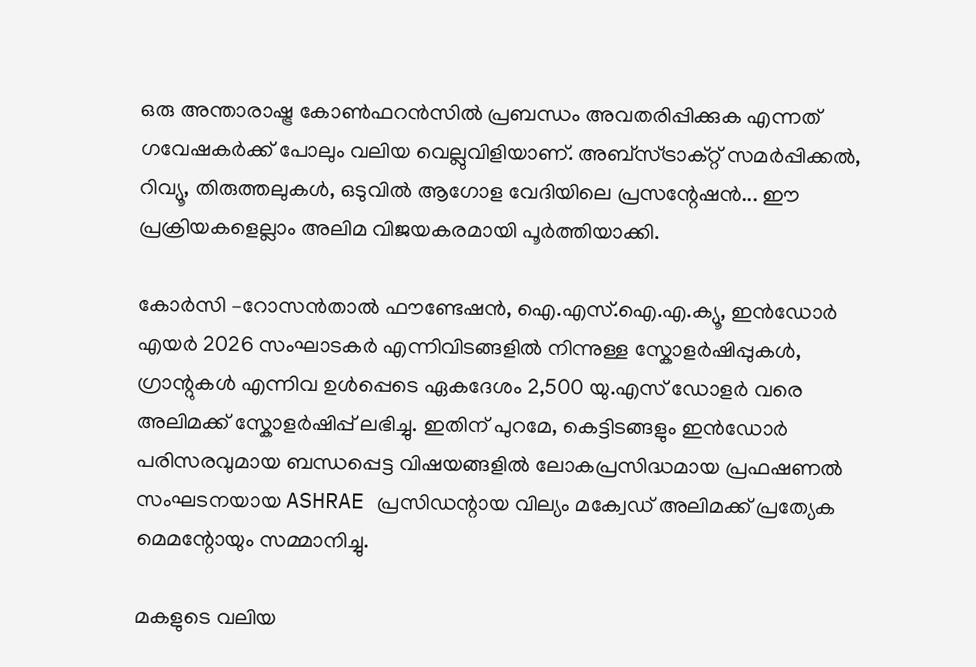ഒരു അന്താരാഷ്ട്ര കോൺഫറൻസിൽ പ്രബന്ധം അവതരിപ്പിക്കുക എന്നത് ഗവേഷകർക്ക് പോലും വലിയ വെല്ലുവിളിയാണ്. അബ്സ്ട്രാക്റ്റ് സമർപ്പിക്കൽ, റിവ്യൂ, തിരുത്തലുകൾ, ഒടുവിൽ ആഗോള വേദിയിലെ പ്രസന്റേഷൻ... ഈ പ്രക്രിയകളെല്ലാം അലിമ വിജയകരമായി പൂർത്തിയാക്കി.

കോർസി –റോസൻതാൽ ഫൗണ്ടേഷൻ, ഐ.എസ്.ഐ.എ.ക്യൂ, ഇൻഡോർ എയർ 2026 സംഘാടകർ എന്നിവിടങ്ങളിൽ നിന്നുള്ള സ്കോളർഷിപ്പുകൾ, ഗ്രാന്റുകൾ എന്നിവ ഉൾപ്പെടെ ഏകദേശം 2,500 യു.എസ് ഡോളർ വരെ അലിമക്ക് സ്കോളർഷിപ്പ് ലഭിച്ചു. ഇതിന് പുറമേ, കെട്ടിടങ്ങളും ഇൻഡോർ പരിസരവുമായ ബന്ധപ്പെട്ട വിഷയങ്ങളിൽ ലോകപ്രസിദ്ധമായ പ്രഫഷണൽ സംഘടനയായ ASHRAE പ്രസിഡന്റായ വില്യം മക്വേഡ് അലിമക്ക് പ്രത്യേക മെമന്റോയും സമ്മാനിച്ചു.

മകളുടെ വലിയ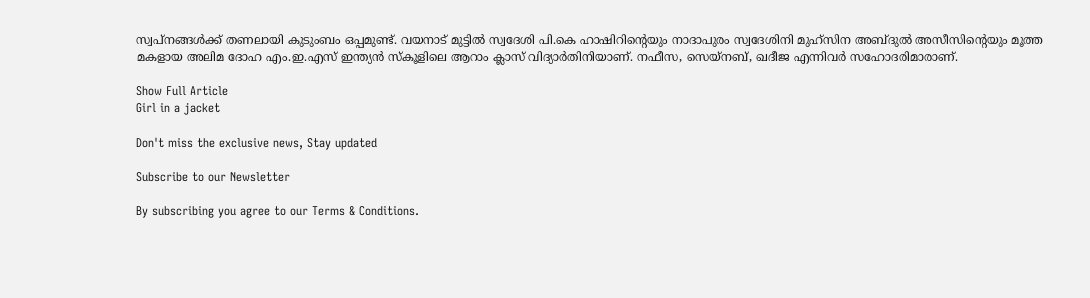സ്വപ്നങ്ങൾക്ക് തണലായി കുടുംബം ഒപ്പമുണ്ട്. വയനാട് മുട്ടിൽ സ്വദേശി പി.കെ ഹാഷിറിന്റെയും നാദാപുരം സ്വദേശിനി മുഹ്സിന അബ്ദുൽ അസീസിന്റെയും മൂത്ത മകളായ അലിമ ദോഹ എം.ഇ.എസ് ഇന്ത്യൻ സ്കൂളിലെ ആറാം ക്ലാസ് വിദ്യാർതിനിയാണ്. നഫീസ, സെയ്നബ്, ഖദീജ എന്നിവർ സഹോദരിമാരാണ്.

Show Full Article
Girl in a jacket

Don't miss the exclusive news, Stay updated

Subscribe to our Newsletter

By subscribing you agree to our Terms & Conditions.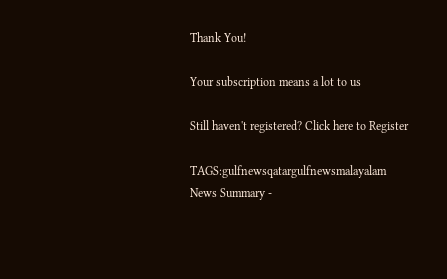Thank You!

Your subscription means a lot to us

Still haven't registered? Click here to Register

TAGS:gulfnewsqatargulfnewsmalayalam
News Summary -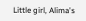Little girl, Alima's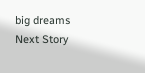big dreams
Next Story